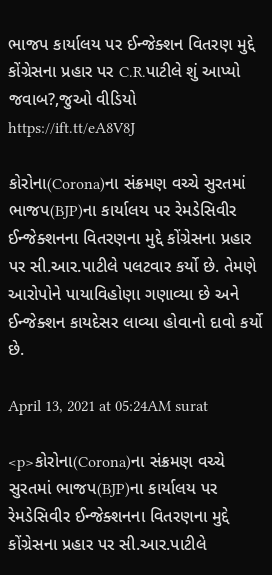ભાજપ કાર્યાલય પર ઈન્જેક્શન વિતરણ મુદ્દે કોંગ્રેસના પ્રહાર પર C.R.પાટીલે શું આપ્યો જવાબ?,જુઓ વીડિયો https://ift.tt/eA8V8J

કોરોના(Corona)ના સંક્રમણ વચ્ચે સુરતમાં ભાજપ(BJP)ના કાર્યાલય પર રેમડેસિવીર ઈન્જેક્શનના વિતરણના મુદ્દે કોંગ્રેસના પ્રહાર પર સી.આર.પાટીલે પલટવાર કર્યો છે. તેમણે આરોપોને પાયાવિહોણા ગણાવ્યા છે અને ઈન્જેક્શન કાયદેસર લાવ્યા હોવાનો દાવો કર્યો છે.

April 13, 2021 at 05:24AM surat

<p>કોરોના(Corona)ના સંક્રમણ વચ્ચે સુરતમાં ભાજપ(BJP)ના કાર્યાલય પર રેમડેસિવીર ઈન્જેક્શનના વિતરણના મુદ્દે કોંગ્રેસના પ્રહાર પર સી.આર.પાટીલે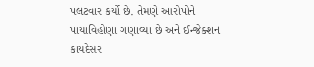પલટવાર કર્યો છે. તેમણે આરોપોને પાયાવિહોણા ગણાવ્યા છે અને ઈન્જેક્શન કાયદેસર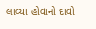લાવ્યા હોવાનો દાવો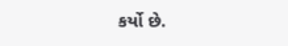કર્યો છે.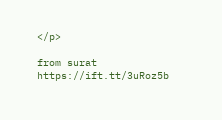</p>

from surat https://ift.tt/3uRoz5b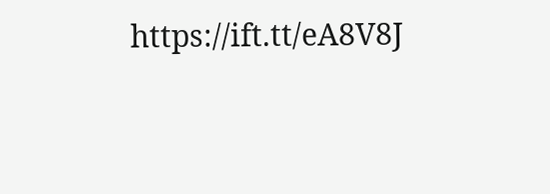https://ift.tt/eA8V8J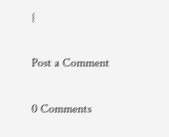{

Post a Comment

0 Comments